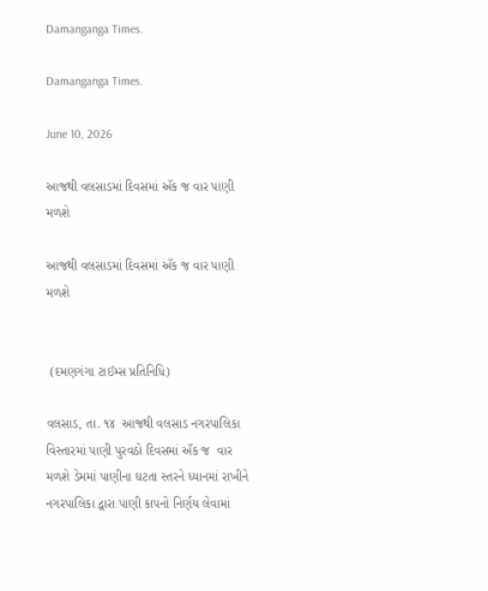Damanganga Times.

Damanganga Times.

June 10, 2026

આજથી વલસાડમાં દિવસમાં ઍક જ વાર પાણી મળશે

આજથી વલસાડમાં દિવસમાં ઍક જ વાર પાણી મળશે


 (દમણગંગા ટાઈમ્સ પ્રતિનિધિ)

વલસાડ, તા. ૧૪  આજથી વલસાડ નગરપાલિકા વિસ્તારમાં પાણી પુરવઠો દિવસમાં ઍક જ  વાર મળશે ડેમમાં પાણીના ઘટતા સ્તરને ધ્યાનમાં રાખીને નગરપાલિકા દ્વારા પાણી કાપનો નિર્ણય લેવામાં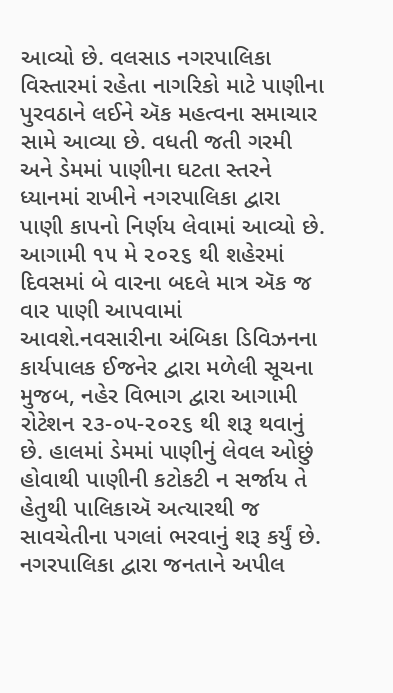આવ્યો છે. વલસાડ નગરપાલિકા વિસ્તારમાં રહેતા નાગરિકો માટે પાણીના પુરવઠાને લઈને ઍક મહત્વના સમાચાર સામે આવ્યા છે. વધતી જતી ગરમી અને ડેમમાં પાણીના ઘટતા સ્તરને ધ્યાનમાં રાખીને નગરપાલિકા દ્વારા પાણી કાપનો નિર્ણય લેવામાં આવ્યો છે. આગામી ૧૫ મે ૨૦૨૬ થી શહેરમાં દિવસમાં બે વારના બદલે માત્ર ઍક જ વાર પાણી આપવામાં આવશે.નવસારીના અંબિકા ડિવિઝનના કાર્યપાલક ઈજનેર દ્વારા મળેલી સૂચના મુજબ, નહેર વિભાગ દ્વારા આગામી રોટેશન ૨૩-૦૫-૨૦૨૬ થી શરૂ થવાનું છે. હાલમાં ડેમમાં પાણીનું લેવલ ઓછું હોવાથી પાણીની કટોકટી ન સર્જાય તે હેતુથી પાલિકાઍ અત્યારથી જ સાવચેતીના પગલાં ભરવાનું શરૂ કર્યું છે. નગરપાલિકા દ્વારા જનતાને અપીલ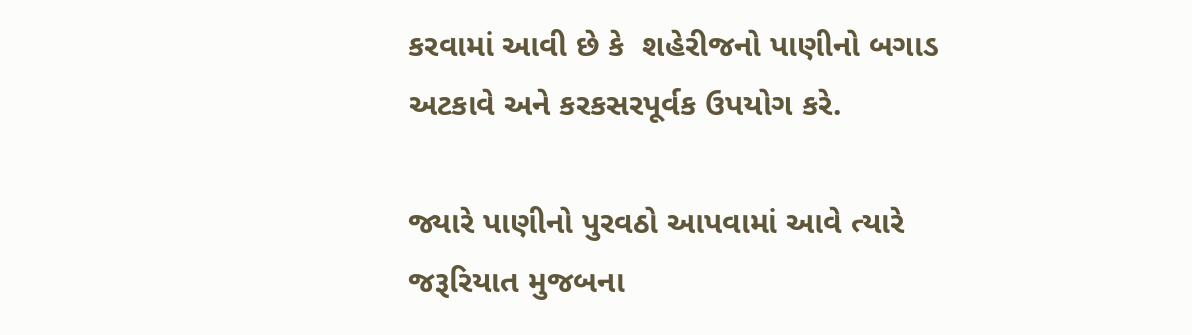કરવામાં આવી છે કે  શહેરીજનો પાણીનો બગાડ અટકાવે અને કરકસરપૂર્વક ઉપયોગ કરે.

જ્યારે પાણીનો પુરવઠો આપવામાં આવે ત્યારે જરૂરિયાત મુજબના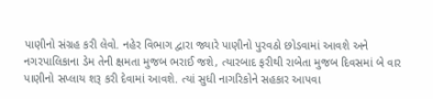પાણીનો સંગ્રહ કરી લેવો. નહેર વિભાગ દ્વારા જ્યારે પાણીનો પુરવઠો છોડવામાં આવશે અને નગરપાલિકાના ડેમ તેની ક્ષમતા મુજબ ભરાઈ જશે, ત્યારબાદ ફરીથી રાબેતા મુજબ દિવસમાં બે વાર પાણીનો સપ્લાય શરૂ કરી દેવામાં આવશે. ત્યાં સુધી નાગરિકોને સહકાર આપવા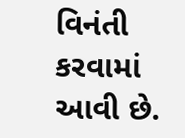વિનંતી કરવામાં આવી છે.